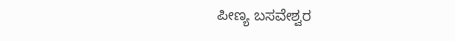ಪೀಣ್ಯ ಬಸವೇಶ್ವರ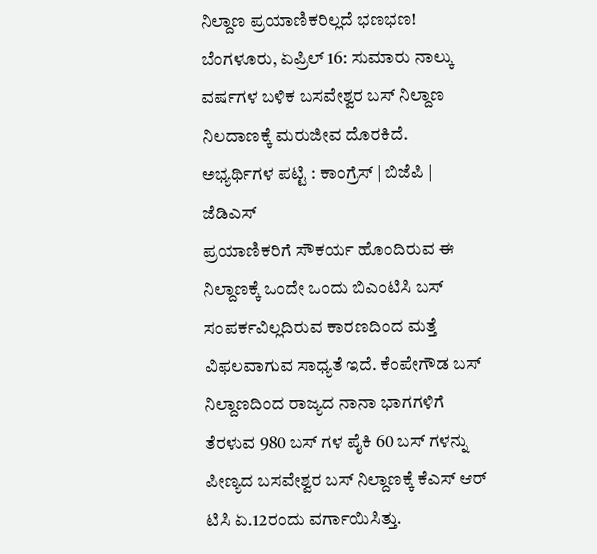ನಿಲ್ದಾಣ ಪ್ರಯಾಣಿಕರಿಲ್ಲದೆ ಭಣಭಣ!
ಬೆಂಗಳೂರು, ಏಪ್ರಿಲ್ 16: ಸುಮಾರು ನಾಲ್ಕು ವರ್ಷಗಳ ಬಳಿಕ ಬಸವೇಶ್ವರ ಬಸ್ ನಿಲ್ದಾಣ ನಿಲದಾಣಕ್ಕೆ ಮರುಜೀವ ದೊರಕಿದೆ.
ಅಭ್ಯರ್ಥಿಗಳ ಪಟ್ಟಿ : ಕಾಂಗ್ರೆಸ್ | ಬಿಜೆಪಿ | ಜೆಡಿಎಸ್
ಪ್ರಯಾಣಿಕರಿಗೆ ಸೌಕರ್ಯ ಹೊಂದಿರುವ ಈ ನಿಲ್ದಾಣಕ್ಕೆ ಒಂದೇ ಒಂದು ಬಿಎಂಟಿಸಿ ಬಸ್ ಸಂಪರ್ಕವಿಲ್ಲದಿರುವ ಕಾರಣದಿಂದ ಮತ್ತೆ ವಿಫಲವಾಗುವ ಸಾಧ್ಯತೆ ಇದೆ. ಕೆಂಪೇಗೌಡ ಬಸ್ ನಿಲ್ದಾಣದಿಂದ ರಾಜ್ಯದ ನಾನಾ ಭಾಗಗಳಿಗೆ ತೆರಳುವ 980 ಬಸ್ ಗಳ ಪೈಕಿ 60 ಬಸ್ ಗಳನ್ನು ಪೀಣ್ಯದ ಬಸವೇಶ್ವರ ಬಸ್ ನಿಲ್ದಾಣಕ್ಕೆ ಕೆಎಸ್ ಆರ್ ಟಿಸಿ ಏ.12ರಂದು ವರ್ಗಾಯಿಸಿತ್ತು.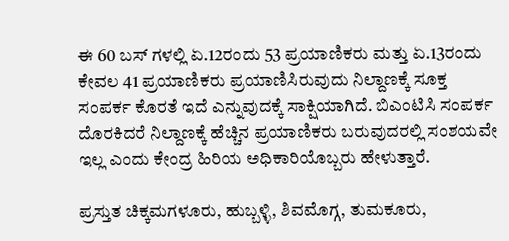ಈ 60 ಬಸ್ ಗಳಲ್ಲಿ ಏ.12ರಂದು 53 ಪ್ರಯಾಣಿಕರು ಮತ್ತು ಏ.13ರಂದು ಕೇವಲ 41 ಪ್ರಯಾಣಿಕರು ಪ್ರಯಾಣಿಸಿರುವುದು ನಿಲ್ದಾಣಕ್ಕೆ ಸೂಕ್ತ ಸಂಪರ್ಕ ಕೊರತೆ ಇದೆ ಎನ್ನುವುದಕ್ಕೆ ಸಾಕ್ಷಿಯಾಗಿದೆ. ಬಿಎಂಟಿಸಿ ಸಂಪರ್ಕ ದೊರಕಿದರೆ ನಿಲ್ದಾಣಕ್ಕೆ ಹೆಚ್ಚಿನ ಪ್ರಯಾಣಿಕರು ಬರುವುದರಲ್ಲಿ ಸಂಶಯವೇ ಇಲ್ಲ ಎಂದು ಕೇಂದ್ರ ಹಿರಿಯ ಅಧಿಕಾರಿಯೊಬ್ಬರು ಹೇಳುತ್ತಾರೆ.

ಪ್ರಸ್ತುತ ಚಿಕ್ಕಮಗಳೂರು, ಹುಬ್ಬಳ್ಳಿ, ಶಿವಮೊಗ್ಗ, ತುಮಕೂರು,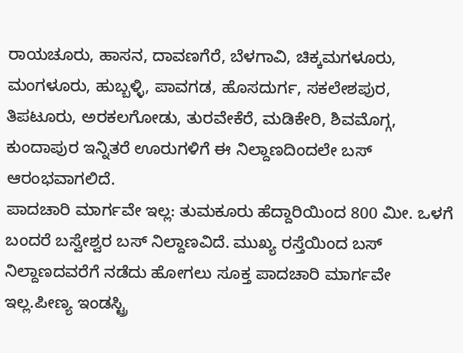ರಾಯಚೂರು, ಹಾಸನ, ದಾವಣಗೆರೆ, ಬೆಳಗಾವಿ, ಚಿಕ್ಕಮಗಳೂರು, ಮಂಗಳೂರು, ಹುಬ್ಬಳ್ಳಿ, ಪಾವಗಡ, ಹೊಸದುರ್ಗ, ಸಕಲೇಶಪುರ, ತಿಪಟೂರು, ಅರಕಲಗೋಡು, ತುರವೇಕೆರೆ, ಮಡಿಕೇರಿ, ಶಿವಮೊಗ್ಗ, ಕುಂದಾಪುರ ಇನ್ನಿತರೆ ಊರುಗಳಿಗೆ ಈ ನಿಲ್ದಾಣದಿಂದಲೇ ಬಸ್ ಆರಂಭವಾಗಲಿದೆ.
ಪಾದಚಾರಿ ಮಾರ್ಗವೇ ಇಲ್ಲ: ತುಮಕೂರು ಹೆದ್ದಾರಿಯಿಂದ 800 ಮೀ. ಒಳಗೆ ಬಂದರೆ ಬಸ್ವೇಶ್ವರ ಬಸ್ ನಿಲ್ದಾಣವಿದೆ. ಮುಖ್ಯ ರಸ್ತೆಯಿಂದ ಬಸ್ ನಿಲ್ದಾಣದವರೆಗೆ ನಡೆದು ಹೋಗಲು ಸೂಕ್ತ ಪಾದಚಾರಿ ಮಾರ್ಗವೇ ಇಲ್ಲ.ಪೀಣ್ಯ ಇಂಡಸ್ಟ್ರಿ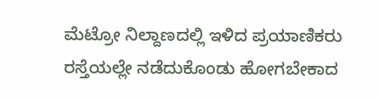ಮೆಟ್ರೋ ನಿಲ್ದಾಣದಲ್ಲಿ ಇಳಿದ ಪ್ರಯಾಣಿಕರು ರಸ್ತೆಯಲ್ಲೇ ನಡೆದುಕೊಂಡು ಹೋಗಬೇಕಾದ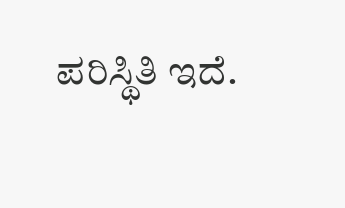ಪರಿಸ್ಥಿತಿ ಇದೆ.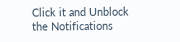Click it and Unblock the Notifications